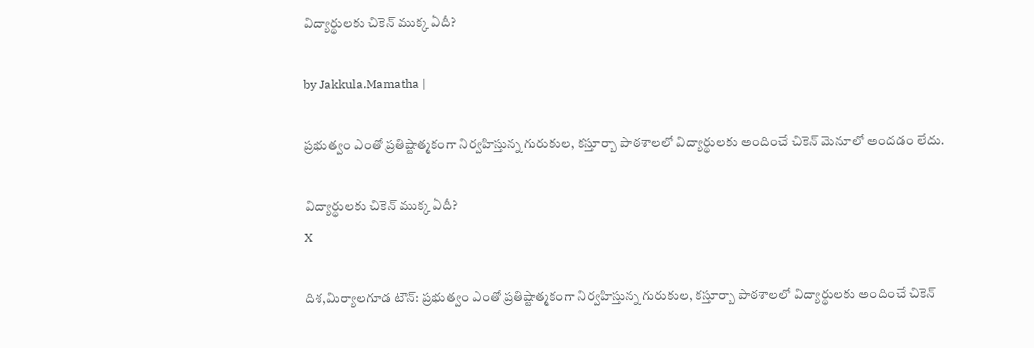విద్యార్థులకు చికెన్ ముక్క ఏదీ?

by Jakkula.Mamatha |

ప్రభుత్వం ఎంతో ప్రతిష్టాత్మకంగా నిర్వహిస్తున్న గురుకుల, కస్తూర్బా పాఠశాలలో విద్యార్థులకు అందించే చికెన్ మెనూలో అందడం లేదు.

విద్యార్థులకు చికెన్ ముక్క ఏదీ?
X

దిశ,మిర్యాలగూడ టౌన్: ప్రభుత్వం ఎంతో ప్రతిష్టాత్మకంగా నిర్వహిస్తున్న గురుకుల, కస్తూర్బా పాఠశాలలో విద్యార్థులకు అందించే చికెన్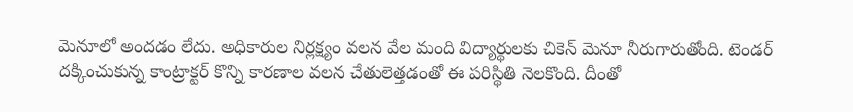మెనూలో అందడం లేదు. అధికారుల నిర్లక్ష్యం వలన వేల మంది విద్యార్థులకు చికెన్ మెనూ నీరుగారుతోంది. టెండర్ దక్కించుకున్న కాంట్రాక్టర్ కొన్ని కారణాల వలన చేతులెత్తడంతో ఈ పరిస్థితి నెలకొంది. దీంతో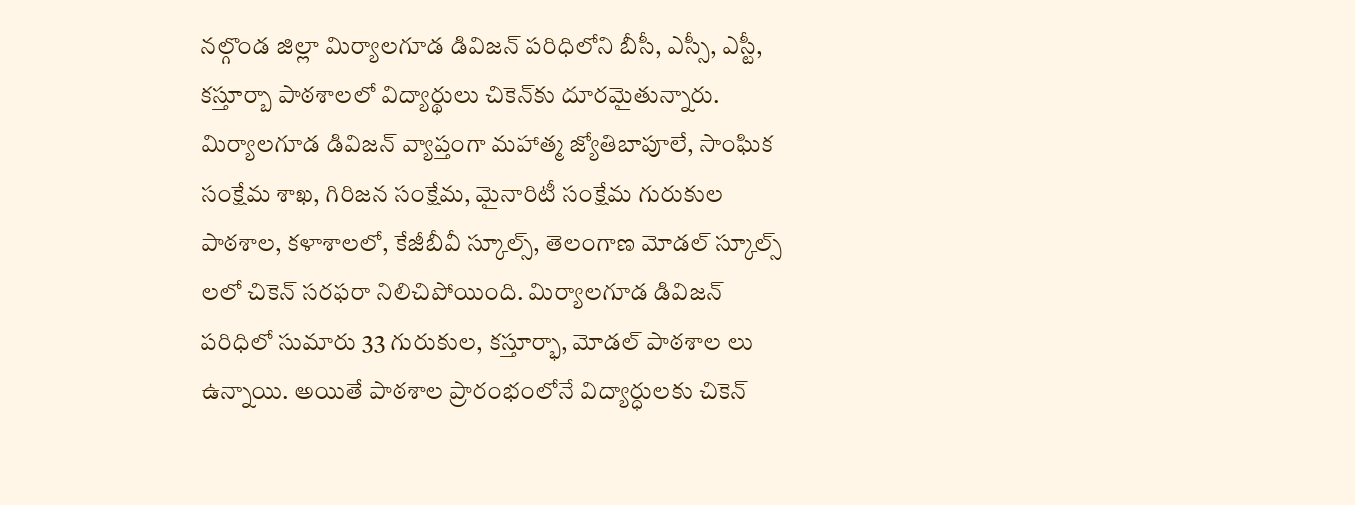నల్గొండ జిల్లా మిర్యాలగూడ డివిజన్ పరిధిలోని బీసీ, ఎస్సీ, ఎస్టీ, కస్తూర్బా పాఠశాలలో విద్యార్థులు చికెన్‌కు దూరమైతున్నారు. మిర్యాలగూడ డివిజన్ వ్యాప్తంగా మహాత్మ జ్యోతిబాపూలే, సాంఘిక సంక్షేమ శాఖ, గిరిజన సంక్షేమ, మైనారిటీ సంక్షేమ గురుకుల పాఠశాల, కళాశాలలో, కేజీబీవీ స్కూల్స్, తెలంగాణ మోడల్ స్కూల్స్ లలో చికెన్ సరఫరా నిలిచిపోయింది. మిర్యాలగూడ డివిజన్ పరిధిలో సుమారు 33 గురుకుల, కస్తూర్భా, మోడల్ పాఠశాల లు ఉన్నాయి. అయితే పాఠశాల ప్రారంభంలోనే విద్యార్ధులకు చికెన్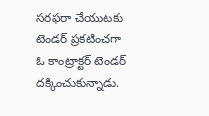సరఫరా చేయుటకు టెండర్ ప్రకటించగా ఓ కాంట్రాక్టర్ టెండర్ దక్కించుకున్నాడు.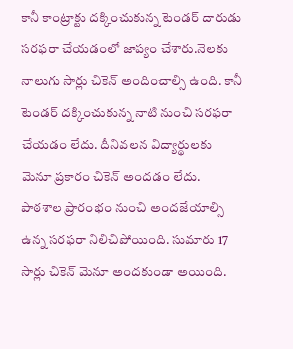కానీ కాంట్రాక్టు దక్కించుకున్న టెండర్ దారుడు సరఫరా చేయడంలో జాప్యం చేశారు.నెలకు నాలుగు సార్లు చికెన్ అందించాల్సి ఉంది. కానీ టెండర్ దక్కించుకున్న నాటి నుంచి సరఫరా చేయడం లేదు. దీనివలన విద్యార్థులకు మెనూ ప్రకారం చికెన్ అందడం లేదు. పాఠశాల ప్రారంభం నుంచి అందజేయాల్సి ఉన్న సరఫరా నిలిచిపోయింది. సుమారు 17 సార్లు చికెన్ మెనూ అందకుండా అయింది.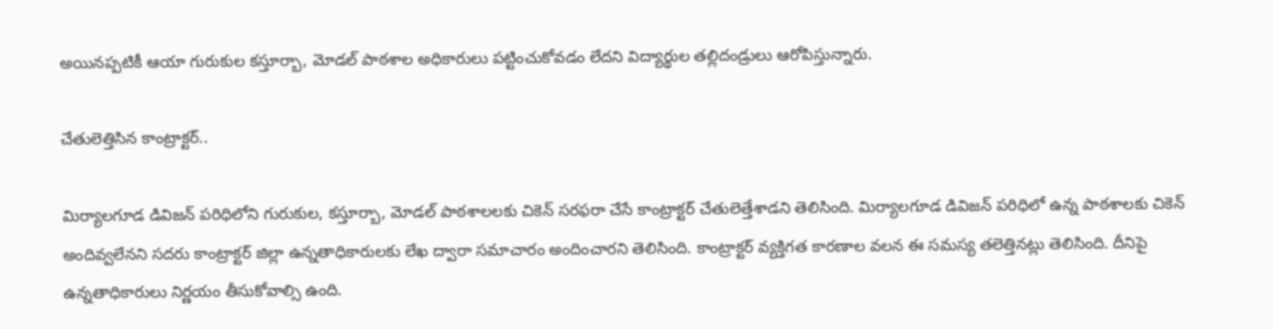అయినప్పటికీ ఆయా గురుకుల కస్తూర్బా, మోడల్ పాఠశాల అధికారులు పట్టించుకోవడం లేదని విద్యార్థుల తల్లిదండ్రులు ఆరోపిస్తున్నారు.

చేతులెత్తిసిన కాంట్రాక్టర్..

మిర్యాలగూడ డివిజన్ పరిధిలోని గురుకుల, కస్తూర్బా, మోడల్ పాఠశాలలకు చికెన్ సరఫరా చేసే కాంట్రాక్టర్ చేతులెత్తేశాడని తెలిసింది. మిర్యాలగూడ డివిజన్ పరిధిలో ఉన్న పాఠశాలకు చికెన్ అందివ్వలేనని సదరు కాంట్రాక్టర్ జిల్లా ఉన్నతాధికారులకు లేఖ ద్వారా సమాచారం అందించారని తెలిసింది. కాంట్రాక్టర్ వ్యక్తిగత కారణాల వలన ఈ సమస్య తలెత్తినట్లు తెలిసింది. దీనిపై ఉన్నతాధికారులు నిర్ణయం తీసుకోవాల్సి ఉంది.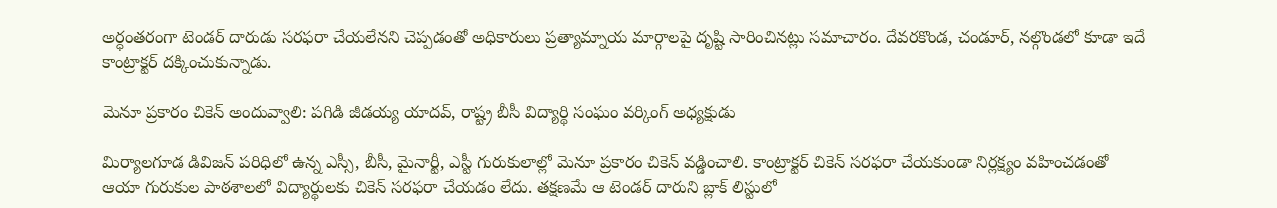అర్ధంతరంగా టెండర్ దారుడు సరఫరా చేయలేనని చెప్పడంతో అధికారులు ప్రత్యామ్నాయ మార్గాలపై దృష్టి సారించినట్లు సమాచారం. దేవరకొండ, చండూర్, నల్గొండలో కూడా ఇదే కాంట్రాక్టర్ దక్కించుకున్నాడు.

మెనూ ప్రకారం చికెన్ అందువ్వాలి: పగిడి జీడయ్య యాదవ్, రాష్ట్ర బీసీ విద్యార్థి సంఘం వర్కింగ్ అధ్యక్షుడు

మిర్యాలగూడ డివిజన్ పరిధిలో ఉన్న ఎస్సీ, బీసీ, మైనార్టీ, ఎస్టీ గురుకులాల్లో మెనూ ప్రకారం చికెన్ వడ్డించాలి. కాంట్రాక్టర్ చికెన్ సరఫరా చేయకుండా నిర్లక్ష్యం వహించడంతో ఆయా గురుకుల పాఠశాలలో విద్యార్థులకు చికెన్ సరఫరా చేయడం లేదు. తక్షణమే ఆ టెండర్ దారుని బ్లాక్ లిస్టులో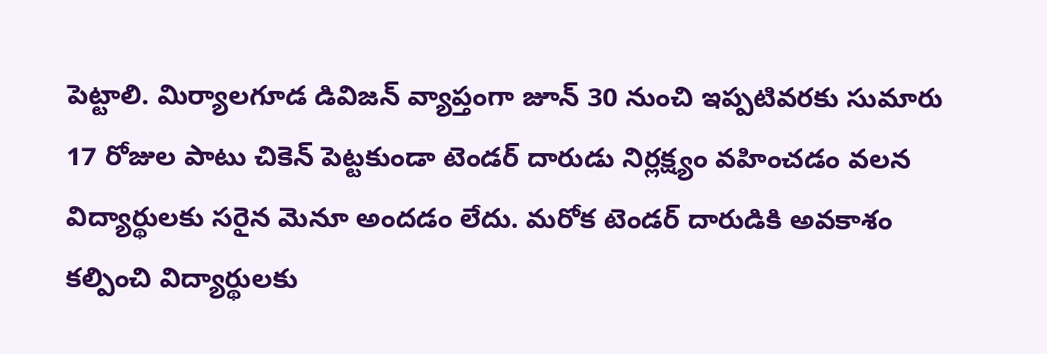పెట్టాలి. మిర్యాలగూడ డివిజన్ వ్యాప్తంగా జూన్ 30 నుంచి ఇప్పటివరకు సుమారు 17 రోజుల పాటు చికెన్ పెట్టకుండా టెండర్ దారుడు నిర్లక్ష్యం వహించడం వలన విద్యార్థులకు సరైన మెనూ అందడం లేదు. మరోక టెండర్ దారుడికి అవకాశం కల్పించి విద్యార్థులకు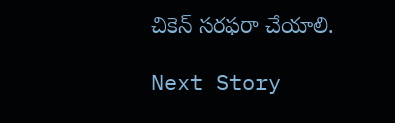చికెన్ సరఫరా చేయాలి.

Next Story